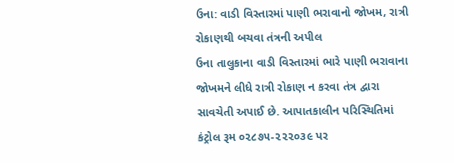ઉના: વાડી વિસ્તારમાં પાણી ભરાવાનો જોખમ, રાત્રી રોકાણથી બચવા તંત્રની અપીલ
ઉના તાલુકાના વાડી વિસ્તારમાં ભારે પાણી ભરાવાના જોખમને લીધે રાત્રી રોકાણ ન કરવા તંત્ર દ્વારા સાવચેતી અપાઈ છે. આપાતકાલીન પરિસ્થિતિમાં કંટ્રોલ રૂમ ૦૨૮૭૫-૨૨૨૦૩૯ પર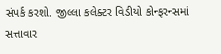સંપર્ક કરશો. જીલ્લા કલેક્ટર વિડીયો કોન્ફરન્સમાં સત્તાવાર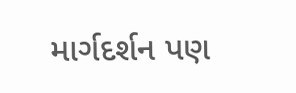માર્ગદર્શન પણ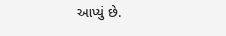આપ્યું છે.